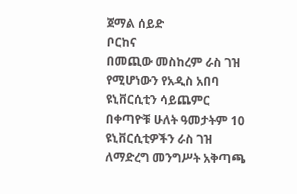ጀማል ሰይድ
ቦርከና
በመጪው መስከረም ራስ ገዝ የሚሆነውን የአዲስ አበባ ዩኒቨርሲቲን ሳይጨምር በቀጣዮቹ ሁለት ዓመታትም 10 ዩኒቨርሲቲዎችን ራስ ገዝ ለማድረግ መንግሥት አቅጣጫ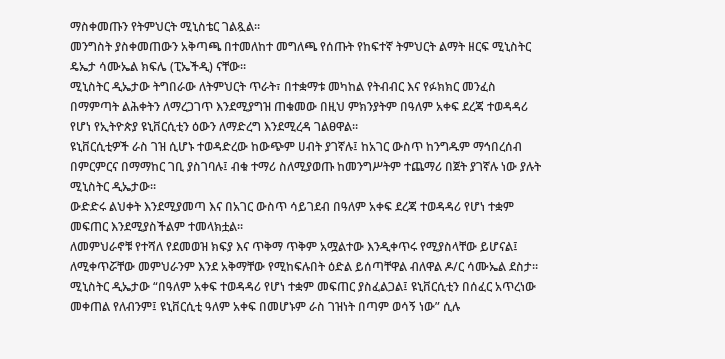ማስቀመጡን የትምህርት ሚኒስቴር ገልጿል።
መንግስት ያስቀመጠውን አቅጣጫ በተመለከተ መግለጫ የሰጡት የከፍተኛ ትምህርት ልማት ዘርፍ ሚኒስትር ዴኤታ ሳሙኤል ክፍሌ (ፒኤችዲ) ናቸው።
ሚኒስትር ዲኤታው ትግበራው ለትምህርት ጥራት፣ በተቋማቱ መካከል የትብብር እና የፉክክር መንፈስ በማምጣት ልሕቀትን ለማረጋገጥ እንደሚያግዝ ጠቁመው በዚህ ምክንያትም በዓለም አቀፍ ደረጃ ተወዳዳሪ የሆነ የኢትዮጵያ ዩኒቨርሲቲን ዕውን ለማድረግ እንደሚረዳ ገልፀዋል።
ዩኒቨርሲቲዎች ራስ ገዝ ሲሆኑ ተወዳድረው ከውጭም ሀብት ያገኛሉ፤ ከአገር ውስጥ ከንግዱም ማኅበረሰብ በምርምርና በማማከር ገቢ ያስገባሉ፤ ብቁ ተማሪ ስለሚያወጡ ከመንግሥትም ተጨማሪ በጀት ያገኛሉ ነው ያሉት ሚኒስትር ዲኤታው።
ውድድሩ ልህቀት እንደሚያመጣ እና በአገር ውስጥ ሳይገደብ በዓለም አቀፍ ደረጃ ተወዳዳሪ የሆነ ተቋም መፍጠር እንደሚያስችልም ተመላክቷል።
ለመምህራኖቹ የተሻለ የደመወዝ ክፍያ እና ጥቅማ ጥቅም አሟልተው እንዲቀጥሩ የሚያስላቸው ይሆናል፤ ለሚቀጥሯቸው መምህራንም እንደ አቅማቸው የሚከፍሉበት ዕድል ይሰጣቸዋል ብለዋል ዶ/ር ሳሙኤል ደስታ።
ሚኒስትር ዲኤታው “በዓለም አቀፍ ተወዳዳሪ የሆነ ተቋም መፍጠር ያስፈልጋል፤ ዩኒቨርሲቲን በሰፈር አጥረነው መቀጠል የለብንም፤ ዩኒቨርሲቲ ዓለም አቀፍ በመሆኑም ራስ ገዝነት በጣም ወሳኝ ነው” ሲሉ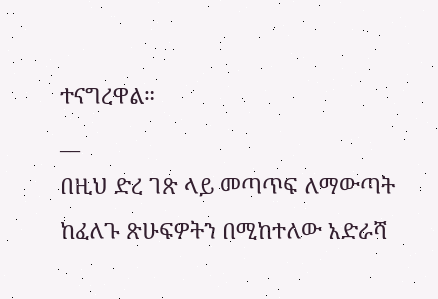ተናግረዋል።
__
በዚህ ድረ ገጽ ላይ መጣጥፍ ለማውጣት ከፈለጉ ጽሁፍዎትን በሚከተለው አድራሻ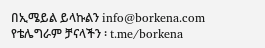በኢሜይል ይላኩልን info@borkena.com
የቴሌግራም ቻናላችን ፡ t.me/borkena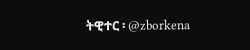ትዊተር ፡ @zborkena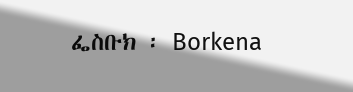ፌስቡክ ፡ Borkena